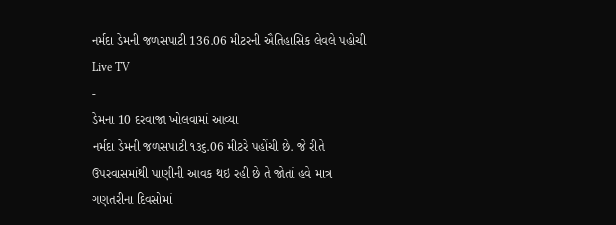નર્મદા ડેમની જળસપાટી 136.06 મીટરની ઐતિહાસિક લેવલે પહોચી
Live TV
-
ડેમના 10 દરવાજા ખોલવામાં આવ્યા
નર્મદા ડેમની જળસપાટી ૧૩૬.06 મીટરે પહોંચી છે. જે રીતે ઉપરવાસમાંથી પાણીની આવક થઇ રહી છે તે જોતાં હવે માત્ર ગણતરીના દિવસોમાં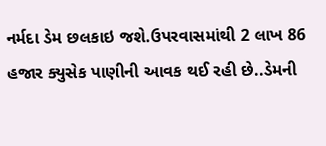નર્મદા ડેમ છલકાઇ જશે.ઉપરવાસમાંથી 2 લાખ 86 હજાર ક્યુસેક પાણીની આવક થઈ રહી છે..ડેમની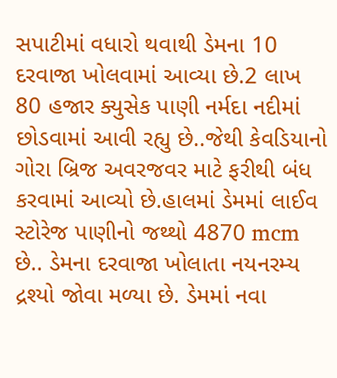સપાટીમાં વધારો થવાથી ડેમના 10 દરવાજા ખોલવામાં આવ્યા છે.2 લાખ 80 હજાર ક્યુસેક પાણી નર્મદા નદીમાં છોડવામાં આવી રહ્યુ છે..જેથી કેવડિયાનો ગોરા બ્રિજ અવરજવર માટે ફરીથી બંધ કરવામાં આવ્યો છે.હાલમાં ડેમમાં લાઈવ સ્ટોરેજ પાણીનો જથ્થો 4870 mcm છે.. ડેમના દરવાજા ખોલાતા નયનરમ્ય દ્રશ્યો જોવા મળ્યા છે. ડેમમાં નવા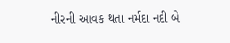નીરની આવક થતા નર્મદા નદી બે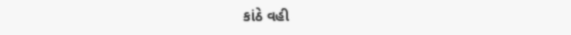કાંઠે વહી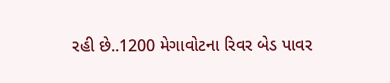રહી છે..1200 મેગાવોટના રિવર બેડ પાવર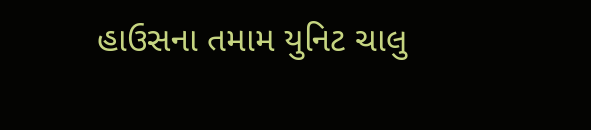હાઉસના તમામ યુનિટ ચાલુ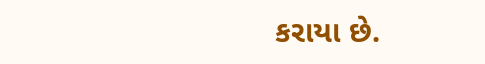કરાયા છે.